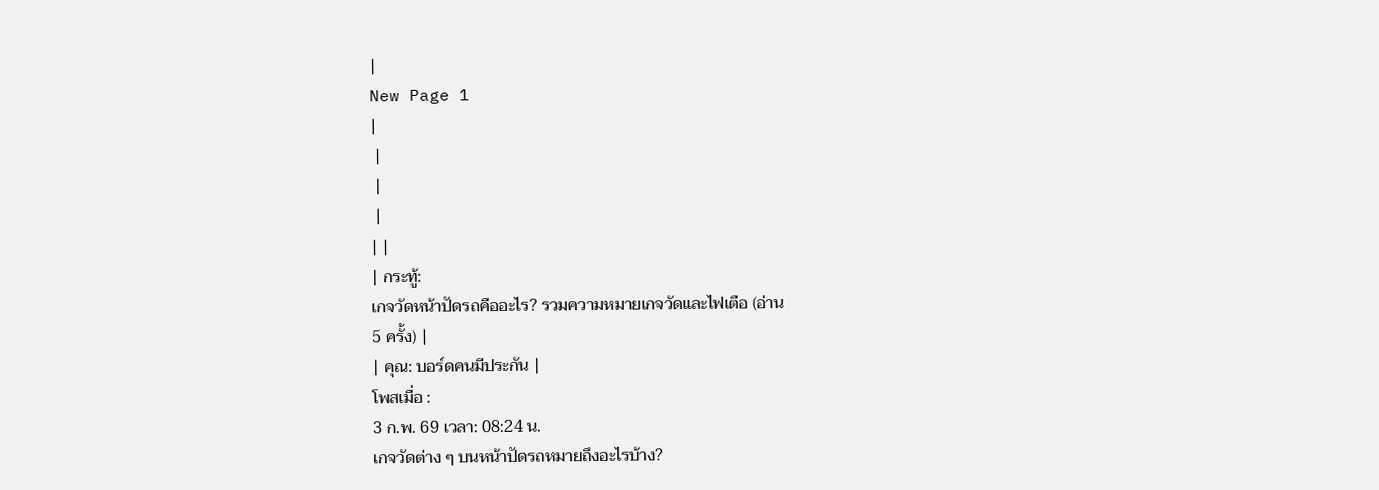|
New Page 1
|
 |
 |
 |
| |
| กระทู้:
เกจวัดหน้าปัดรถคืออะไร? รวมความหมายเกจวัดและไฟเตือ (อ่าน
5 ครั้ง) |
| คุณ: บอร์ดคนมีประกัน |
โพสเมื่อ :
3 ก.พ. 69 เวลา: 08:24 น.
เกจวัดต่าง ๆ บนหน้าปัดรถหมายถึงอะไรบ้าง?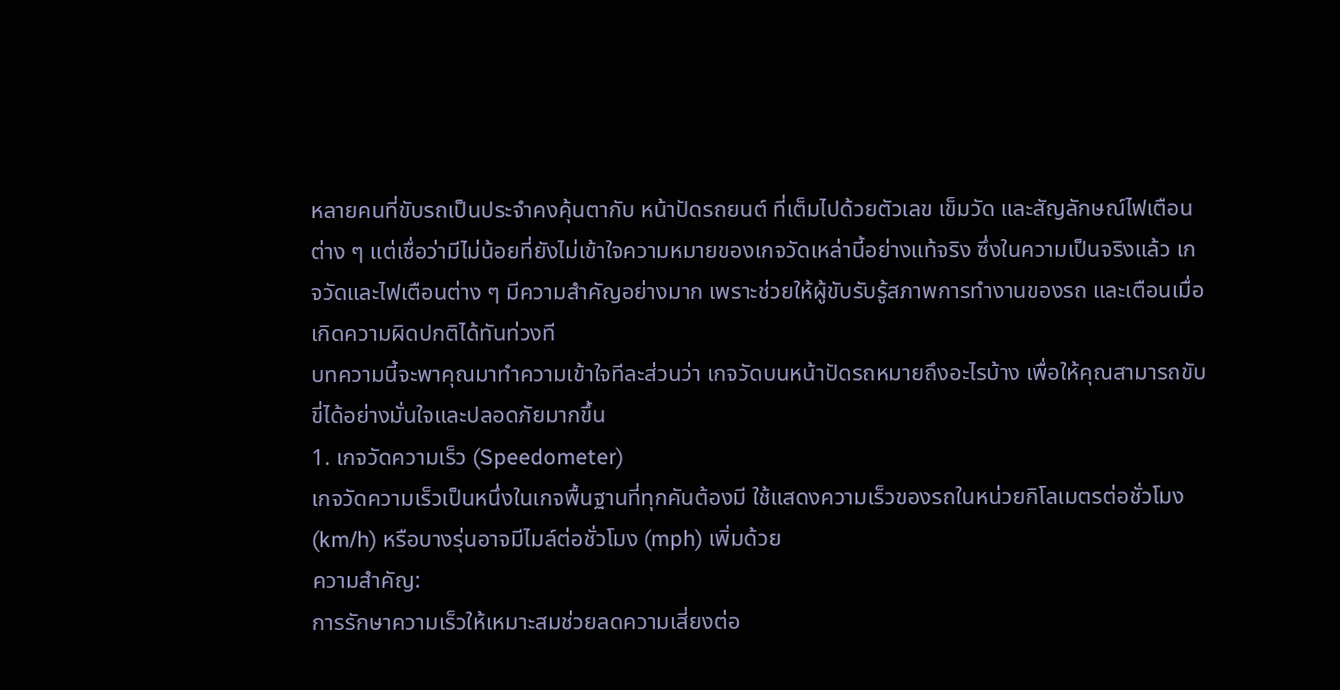หลายคนที่ขับรถเป็นประจำคงคุ้นตากับ หน้าปัดรถยนต์ ที่เต็มไปด้วยตัวเลข เข็มวัด และสัญลักษณ์ไฟเตือนต่าง ๆ แต่เชื่อว่ามีไม่น้อยที่ยังไม่เข้าใจความหมายของเกจวัดเหล่านี้อย่างแท้จริง ซึ่งในความเป็นจริงแล้ว เกจวัดและไฟเตือนต่าง ๆ มีความสำคัญอย่างมาก เพราะช่วยให้ผู้ขับรับรู้สภาพการทำงานของรถ และเตือนเมื่อเกิดความผิดปกติได้ทันท่วงที
บทความนี้จะพาคุณมาทำความเข้าใจทีละส่วนว่า เกจวัดบนหน้าปัดรถหมายถึงอะไรบ้าง เพื่อให้คุณสามารถขับขี่ได้อย่างมั่นใจและปลอดภัยมากขึ้น
1. เกจวัดความเร็ว (Speedometer)
เกจวัดความเร็วเป็นหนึ่งในเกจพื้นฐานที่ทุกคันต้องมี ใช้แสดงความเร็วของรถในหน่วยกิโลเมตรต่อชั่วโมง (km/h) หรือบางรุ่นอาจมีไมล์ต่อชั่วโมง (mph) เพิ่มด้วย
ความสำคัญ:
การรักษาความเร็วให้เหมาะสมช่วยลดความเสี่ยงต่อ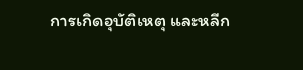การเกิดอุบัติเหตุ และหลีก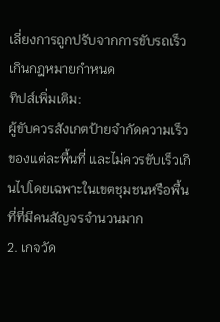เลี่ยงการถูกปรับจากการขับรถเร็วเกินกฎหมายกำหนด
ทิปส์เพิ่มเติม:
ผู้ขับควรสังเกตป้ายจำกัดความเร็วของแต่ละพื้นที่ และไม่ควรขับเร็วเกินไปโดยเฉพาะในเขตชุมชนหรือพื้นที่ที่มีคนสัญจรจำนวนมาก
2. เกจวัด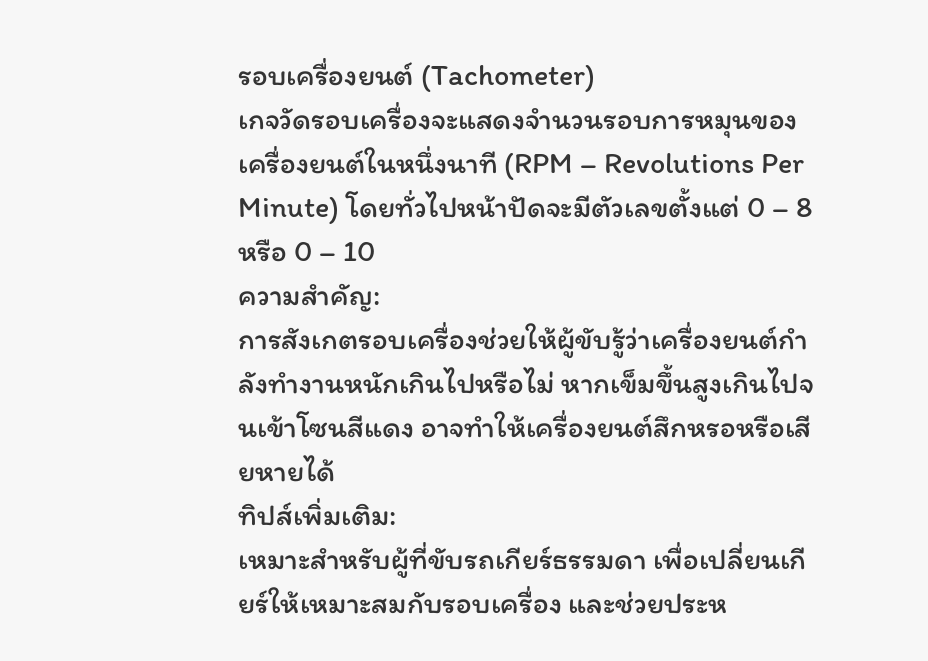รอบเครื่องยนต์ (Tachometer)
เกจวัดรอบเครื่องจะแสดงจำนวนรอบการหมุนของเครื่องยนต์ในหนึ่งนาที (RPM – Revolutions Per Minute) โดยทั่วไปหน้าปัดจะมีตัวเลขตั้งแต่ 0 – 8 หรือ 0 – 10
ความสำคัญ:
การสังเกตรอบเครื่องช่วยให้ผู้ขับรู้ว่าเครื่องยนต์กำลังทำงานหนักเกินไปหรือไม่ หากเข็มขึ้นสูงเกินไปจนเข้าโซนสีแดง อาจทำให้เครื่องยนต์สึกหรอหรือเสียหายได้
ทิปส์เพิ่มเติม:
เหมาะสำหรับผู้ที่ขับรถเกียร์ธรรมดา เพื่อเปลี่ยนเกียร์ให้เหมาะสมกับรอบเครื่อง และช่วยประห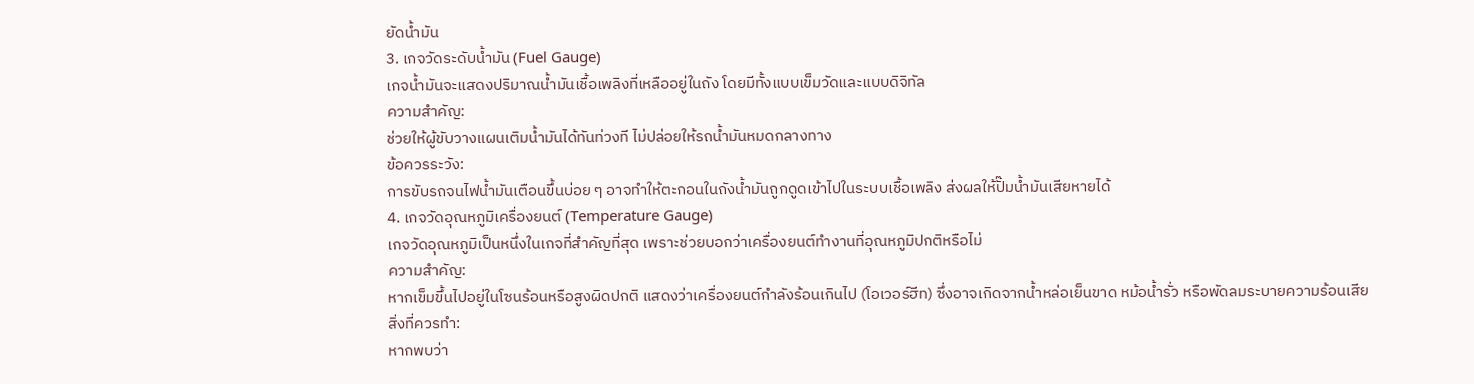ยัดน้ำมัน
3. เกจวัดระดับน้ำมัน (Fuel Gauge)
เกจน้ำมันจะแสดงปริมาณน้ำมันเชื้อเพลิงที่เหลืออยู่ในถัง โดยมีทั้งแบบเข็มวัดและแบบดิจิทัล
ความสำคัญ:
ช่วยให้ผู้ขับวางแผนเติมน้ำมันได้ทันท่วงที ไม่ปล่อยให้รถน้ำมันหมดกลางทาง
ข้อควรระวัง:
การขับรถจนไฟน้ำมันเตือนขึ้นบ่อย ๆ อาจทำให้ตะกอนในถังน้ำมันถูกดูดเข้าไปในระบบเชื้อเพลิง ส่งผลให้ปั๊มน้ำมันเสียหายได้
4. เกจวัดอุณหภูมิเครื่องยนต์ (Temperature Gauge)
เกจวัดอุณหภูมิเป็นหนึ่งในเกจที่สำคัญที่สุด เพราะช่วยบอกว่าเครื่องยนต์ทำงานที่อุณหภูมิปกติหรือไม่
ความสำคัญ:
หากเข็มขึ้นไปอยู่ในโซนร้อนหรือสูงผิดปกติ แสดงว่าเครื่องยนต์กำลังร้อนเกินไป (โอเวอร์ฮีท) ซึ่งอาจเกิดจากน้ำหล่อเย็นขาด หม้อน้ำรั่ว หรือพัดลมระบายความร้อนเสีย
สิ่งที่ควรทำ:
หากพบว่า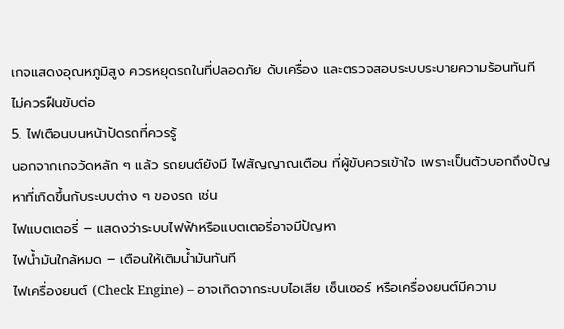เกจแสดงอุณหภูมิสูง ควรหยุดรถในที่ปลอดภัย ดับเครื่อง และตรวจสอบระบบระบายความร้อนทันที ไม่ควรฝืนขับต่อ
5. ไฟเตือนบนหน้าปัดรถที่ควรรู้
นอกจากเกจวัดหลัก ๆ แล้ว รถยนต์ยังมี ไฟสัญญาณเตือน ที่ผู้ขับควรเข้าใจ เพราะเป็นตัวบอกถึงปัญหาที่เกิดขึ้นกับระบบต่าง ๆ ของรถ เช่น
ไฟแบตเตอรี่ – แสดงว่าระบบไฟฟ้าหรือแบตเตอรี่อาจมีปัญหา
ไฟน้ำมันใกล้หมด – เตือนให้เติมน้ำมันทันที
ไฟเครื่องยนต์ (Check Engine) – อาจเกิดจากระบบไอเสีย เซ็นเซอร์ หรือเครื่องยนต์มีความ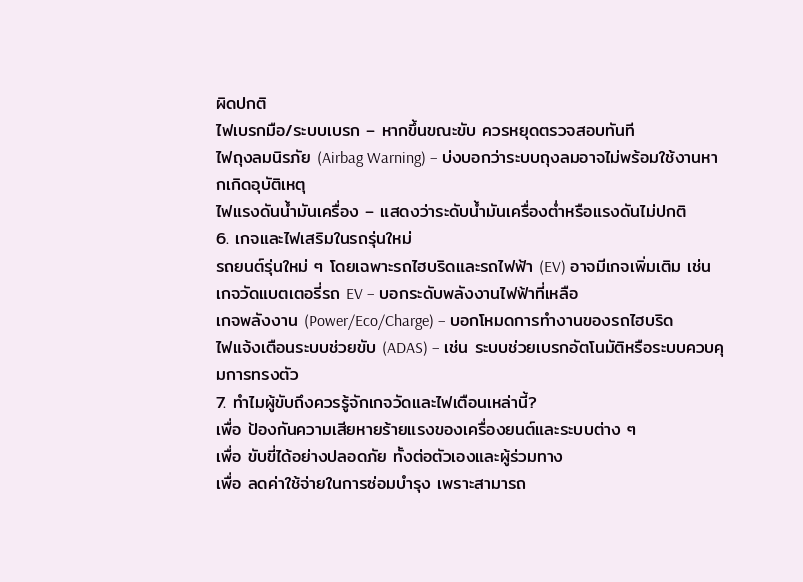ผิดปกติ
ไฟเบรกมือ/ระบบเบรก – หากขึ้นขณะขับ ควรหยุดตรวจสอบทันที
ไฟถุงลมนิรภัย (Airbag Warning) – บ่งบอกว่าระบบถุงลมอาจไม่พร้อมใช้งานหากเกิดอุบัติเหตุ
ไฟแรงดันน้ำมันเครื่อง – แสดงว่าระดับน้ำมันเครื่องต่ำหรือแรงดันไม่ปกติ
6. เกจและไฟเสริมในรถรุ่นใหม่
รถยนต์รุ่นใหม่ ๆ โดยเฉพาะรถไฮบริดและรถไฟฟ้า (EV) อาจมีเกจเพิ่มเติม เช่น
เกจวัดแบตเตอรี่รถ EV – บอกระดับพลังงานไฟฟ้าที่เหลือ
เกจพลังงาน (Power/Eco/Charge) – บอกโหมดการทำงานของรถไฮบริด
ไฟแจ้งเตือนระบบช่วยขับ (ADAS) – เช่น ระบบช่วยเบรกอัตโนมัติหรือระบบควบคุมการทรงตัว
7. ทำไมผู้ขับถึงควรรู้จักเกจวัดและไฟเตือนเหล่านี้?
เพื่อ ป้องกันความเสียหายร้ายแรงของเครื่องยนต์และระบบต่าง ๆ
เพื่อ ขับขี่ได้อย่างปลอดภัย ทั้งต่อตัวเองและผู้ร่วมทาง
เพื่อ ลดค่าใช้จ่ายในการซ่อมบำรุง เพราะสามารถ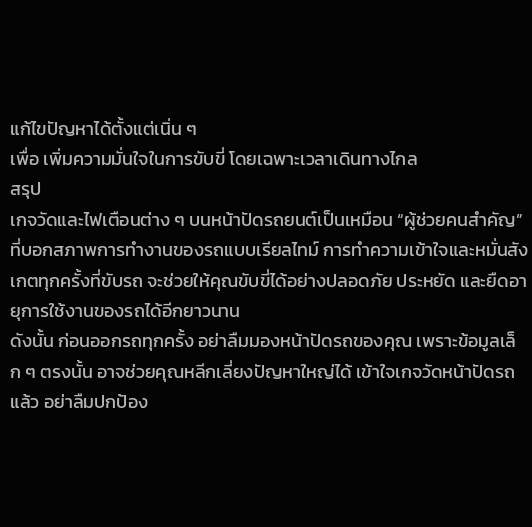แก้ไขปัญหาได้ตั้งแต่เนิ่น ๆ
เพื่อ เพิ่มความมั่นใจในการขับขี่ โดยเฉพาะเวลาเดินทางไกล
สรุป
เกจวัดและไฟเตือนต่าง ๆ บนหน้าปัดรถยนต์เป็นเหมือน “ผู้ช่วยคนสำคัญ” ที่บอกสภาพการทำงานของรถแบบเรียลไทม์ การทำความเข้าใจและหมั่นสังเกตทุกครั้งที่ขับรถ จะช่วยให้คุณขับขี่ได้อย่างปลอดภัย ประหยัด และยืดอายุการใช้งานของรถได้อีกยาวนาน
ดังนั้น ก่อนออกรถทุกครั้ง อย่าลืมมองหน้าปัดรถของคุณ เพราะข้อมูลเล็ก ๆ ตรงนั้น อาจช่วยคุณหลีกเลี่ยงปัญหาใหญ่ได้ เข้าใจเกจวัดหน้าปัดรถแล้ว อย่าลืมปกป้อง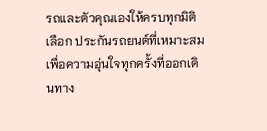รถและตัวคุณเองให้ครบทุกมิติ เลือก ประกันรถยนต์ที่เหมาะสม เพื่อความอุ่นใจทุกครั้งที่ออกเดินทาง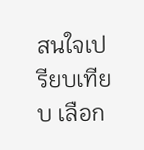สนใจเปรียบเทียบ เลือก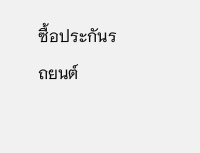ซื้อประกันรถยนต์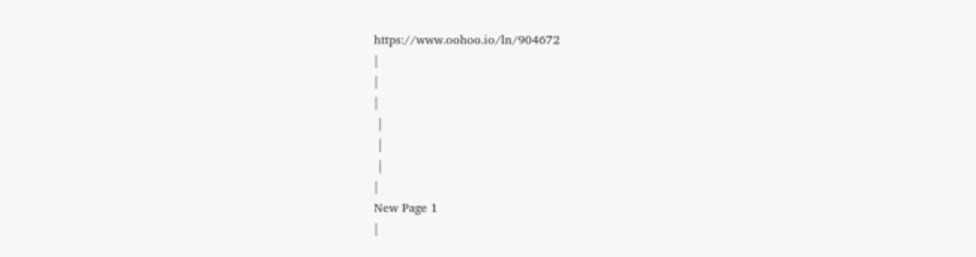https://www.oohoo.io/ln/904672
|
|
|
 |
 |
 |
|
New Page 1
|